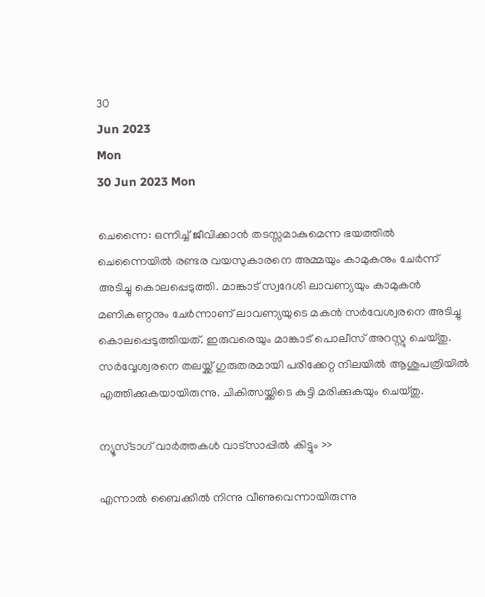30
Jun 2023
Mon
30 Jun 2023 Mon

ചെന്നൈ: ഒന്നിച്ച് ജീവിക്കാൻ തടസ്സമാകുമെന്ന ഭയത്തിൽ ചെന്നൈയിൽ രണ്ടര വയസുകാരനെ അമ്മയും കാമുകനും ചേർന്ന് അടിച്ചു കൊലപ്പെടുത്തി. മാങ്കാട് സ്വദേശി ലാവണ്യയും കാമുകൻ മണികണ്ഠനും ചേർന്നാണ് ലാവണ്യയുടെ മകൻ സർവേശ്വരനെ അടിച്ചു കൊലപ്പെടുത്തിയത്. ഇരുവരെയും മാങ്കാട് പൊലീസ് അറസ്റ്റു ചെയ്തു. സർവ്വേശ്വരനെ തലയ്ക്ക് ഗുരുതരമായി പരിക്കേറ്റ നിലയിൽ ആശുപത്രിയിൽ എത്തിക്കുകയായിരുന്നു. ചികിത്സയ്ക്കിടെ കുട്ടി മരിക്കുകയും ചെയ്തു.

ന്യൂസ്ടാഗ് വാര്‍ത്തകള്‍ വാട്‌സാപ്പില്‍ കിട്ടും >>

എന്നാൽ ബൈക്കിൽ നിന്നു വീണുവെന്നായിരുന്നു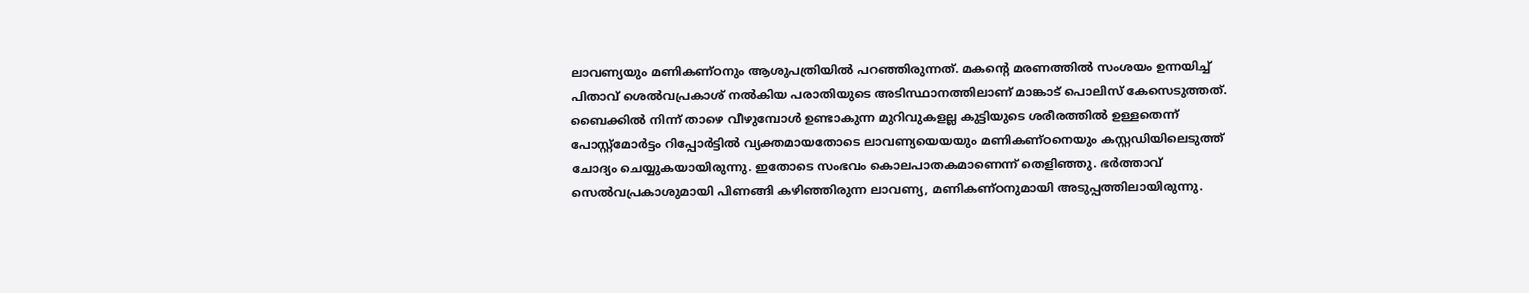ലാവണ്യയും മണികണ്ഠനും ആശുപത്രിയിൽ പറഞ്ഞിരുന്നത്. മകന്റെ മരണത്തിൽ സംശയം ഉന്നയിച്ച് പിതാവ് ശെൽവപ്രകാശ് നൽകിയ പരാതിയുടെ അടിസ്ഥാനത്തിലാണ് മാങ്കാട് പൊലിസ് കേസെടുത്തത്. ബൈക്കിൽ നിന്ന് താഴെ വീഴുമ്പോൾ ഉണ്ടാകുന്ന മുറിവുകളല്ല കുട്ടിയുടെ ശരീരത്തിൽ ഉള്ളതെന്ന് പോസ്റ്റ്മോർട്ടം റിപ്പോർട്ടിൽ വ്യക്തമായതോടെ ലാവണ്യയെയയും മണികണ്ഠനെയും കസ്റ്റഡിയിലെടുത്ത് ചോദ്യം ചെയ്യുകയായിരുന്നു. ഇതോടെ സംഭവം കൊലപാതകമാണെന്ന് തെളിഞ്ഞു. ഭർത്താവ് സെൽവപ്രകാശുമായി പിണങ്ങി കഴിഞ്ഞിരുന്ന ലാവണ്യ, മണികണ്ഠനുമായി അടുപ്പത്തിലായിരുന്നു.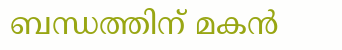ബന്ധത്തിന് മകൻ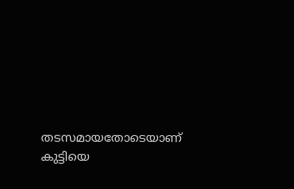തടസമായതോടെയാണ് കുട്ടിയെ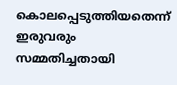കൊലപ്പെടുത്തിയതെന്ന് ഇരുവരും സമ്മതിച്ചതായി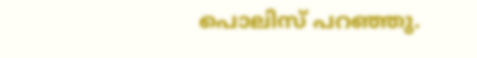പൊലിസ് പറഞ്ഞു.